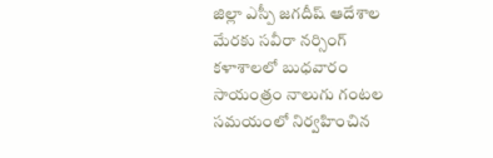జిల్లా ఎస్పీ జగదీష్ ఆదేశాల మేరకు సవీరా నర్సింగ్ కళాశాలలో బుధవారం సాయంత్రం నాలుగు గంటల సమయంలో నిర్వహించిన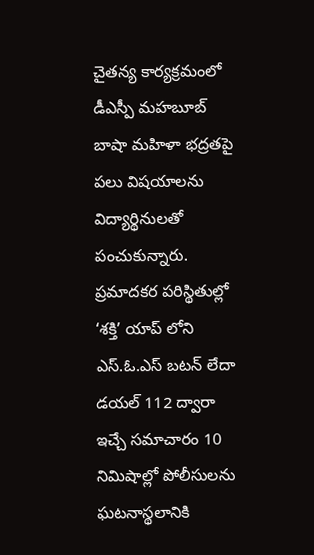చైతన్య కార్యక్రమంలో డీఎస్పీ మహబూబ్ బాషా మహిళా భద్రతపై పలు విషయాలను విద్యార్థినులతో పంచుకున్నారు. ప్రమాదకర పరిస్థితుల్లో ‘శక్తి’ యాప్ లోని ఎస్.ఓ.ఎస్ బటన్ లేదా డయల్ 112 ద్వారా ఇచ్చే సమాచారం 10 నిమిషాల్లో పోలీసులను ఘటనాస్థలానికి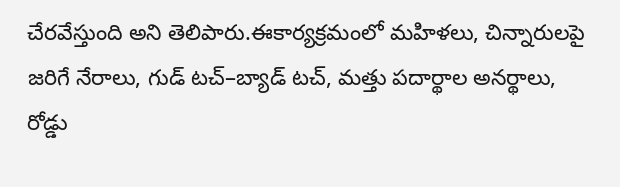చేరవేస్తుంది అని తెలిపారు.ఈకార్యక్రమంలో మహిళలు, చిన్నారులపై జరిగే నేరాలు, గుడ్ టచ్–బ్యాడ్ టచ్, మత్తు పదార్థాల అనర్థాలు, రోడ్డు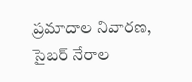ప్రమాదాల నివారణ, సైబర్ నేరాల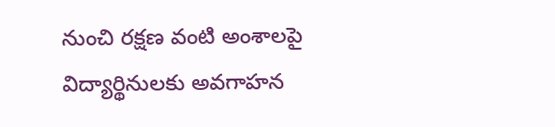నుంచి రక్షణ వంటి అంశాలపై విద్యార్థినులకు అవగాహన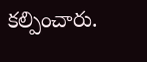కల్పించారు.